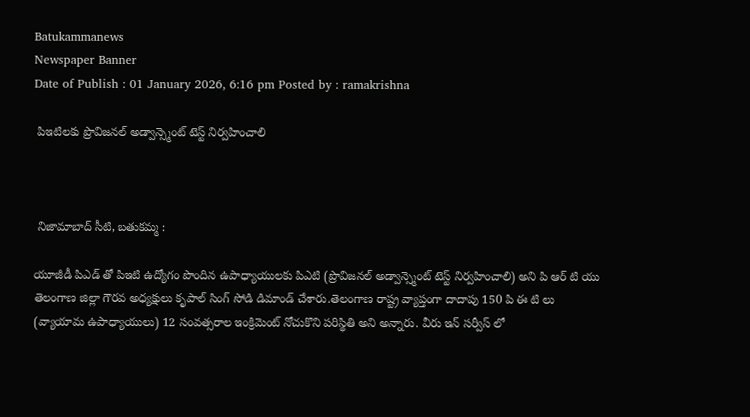Batukammanews
Newspaper Banner
Date of Publish : 01 January 2026, 6:16 pm Posted by : ramakrishna

 పిఇటిలకు ప్రొవిజనల్ అడ్వాన్స్మెంట్ టెస్ట్ నిర్వహించాలి



 నిజామాబాద్ సీటి, బతుకమ్మ :

యూజీడీ పిఎడ్ తో పిఇటి ఉద్యోగం పొందిన ఉపాధ్యాయులకు పిఎటి (ప్రొవిజనల్ అడ్వాన్స్మెంట్ టెస్ట్ నిర్వహించాలి) అని పి ఆర్ టి యు తెలంగాణ జిల్లా గౌరవ అధ్యక్షులు కృపాల్ సింగ్ సోడి డిమాండ్ చేశారు.తెలంగాణ రాష్ట్ర వ్యాప్తంగా దాదాపు 150 పి ఈ టి లు (వ్యాయామ ఉపాధ్యాయులు) 12 సంవత్సరాల ఇంక్రిమెంట్ నోచుకొని పరిస్థితి అని అన్నారు. వీరు ఇన్ సర్వీస్ లో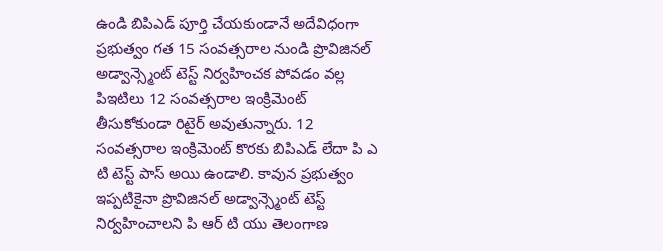ఉండి బిపిఎడ్ పూర్తి చేయకుండానే అదేవిధంగా ప్రభుత్వం గత 15 సంవత్సరాల నుండి ప్రొవిజినల్ అడ్వాన్స్మెంట్ టెస్ట్ నిర్వహించక పోవడం వల్ల పిఇటిలు 12 సంవత్సరాల ఇంక్రిమెంట్ తీసుకోకుండా రిటైర్ అవుతున్నారు. 12 సంవత్సరాల ఇంక్రిమెంట్ కొరకు బిపిఎడ్ లేదా పి ఎ టి టెస్ట్ పాస్ అయి ఉండాలి. కావున ప్రభుత్వం ఇప్పటికైనా ప్రొవిజినల్ అడ్వాన్స్మెంట్ టెస్ట్ నిర్వహించాలని పి ఆర్ టి యు తెలంగాణ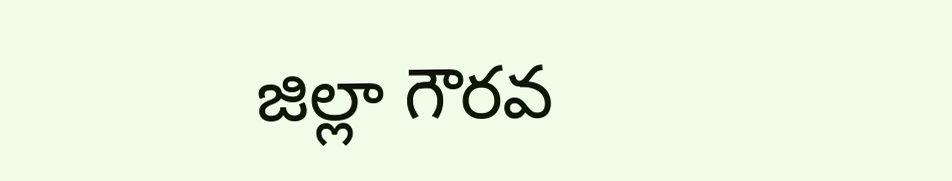జిల్లా గౌరవ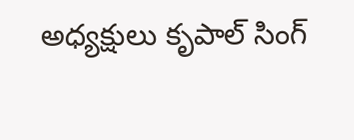అధ్యక్షులు కృపాల్ సింగ్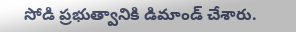సోడి ప్రభుత్వానికి డిమాండ్ చేశారు.